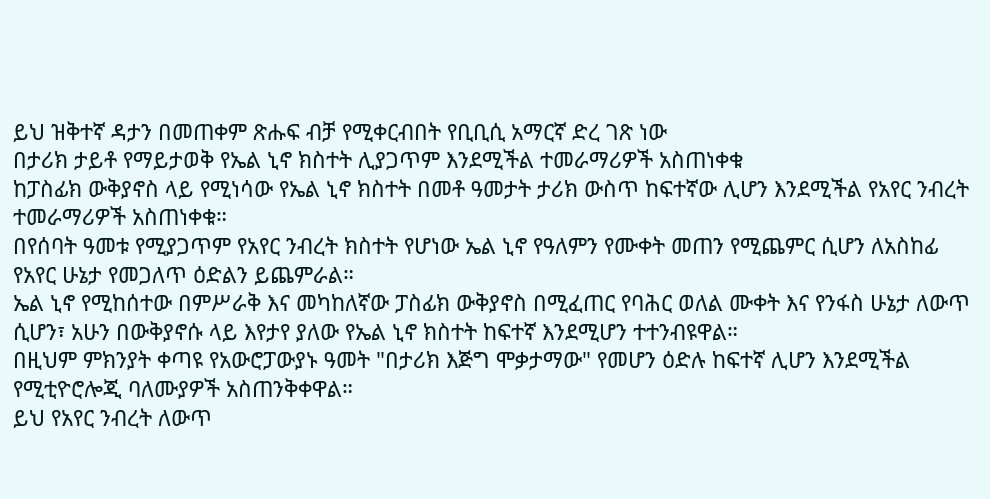ይህ ዝቅተኛ ዳታን በመጠቀም ጽሑፍ ብቻ የሚቀርብበት የቢቢሲ አማርኛ ድረ ገጽ ነው
በታሪክ ታይቶ የማይታወቅ የኤል ኒኖ ክስተት ሊያጋጥም እንደሚችል ተመራማሪዎች አስጠነቀቁ
ከፓስፊክ ውቅያኖስ ላይ የሚነሳው የኤል ኒኖ ክስተት በመቶ ዓመታት ታሪክ ውስጥ ከፍተኛው ሊሆን እንደሚችል የአየር ንብረት ተመራማሪዎች አስጠነቀቁ።
በየሰባት ዓመቱ የሚያጋጥም የአየር ንብረት ክስተት የሆነው ኤል ኒኖ የዓለምን የሙቀት መጠን የሚጨምር ሲሆን ለአስከፊ የአየር ሁኔታ የመጋለጥ ዕድልን ይጨምራል።
ኤል ኒኖ የሚከሰተው በምሥራቅ እና መካከለኛው ፓስፊክ ውቅያኖስ በሚፈጠር የባሕር ወለል ሙቀት እና የንፋስ ሁኔታ ለውጥ ሲሆን፣ አሁን በውቅያኖሱ ላይ እየታየ ያለው የኤል ኒኖ ክስተት ከፍተኛ እንደሚሆን ተተንብዩዋል።
በዚህም ምክንያት ቀጣዩ የአውሮፓውያኑ ዓመት "በታሪክ እጅግ ሞቃታማው" የመሆን ዕድሉ ከፍተኛ ሊሆን እንደሚችል የሚቲዮሮሎጂ ባለሙያዎች አስጠንቅቀዋል።
ይህ የአየር ንብረት ለውጥ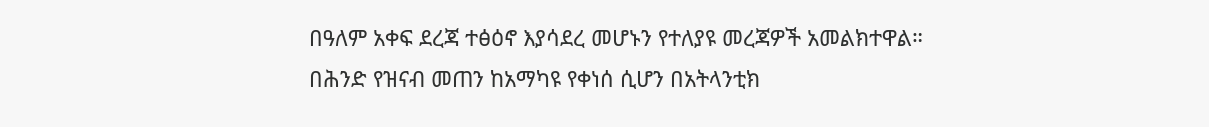በዓለም አቀፍ ደረጃ ተፅዕኖ እያሳደረ መሆኑን የተለያዩ መረጃዎች አመልክተዋል። በሕንድ የዝናብ መጠን ከአማካዩ የቀነሰ ሲሆን በአትላንቲክ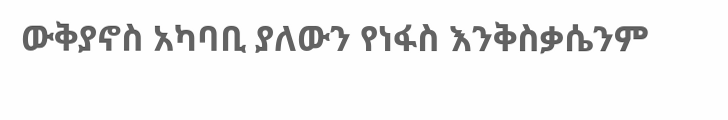ውቅያኖስ አካባቢ ያለውን የነፋስ እንቅስቃሴንም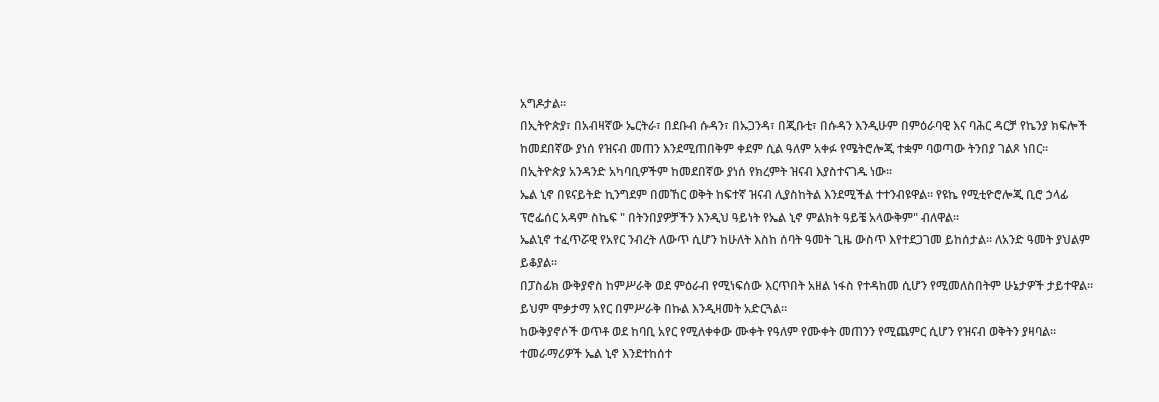አግዶታል።
በኢትዮጵያ፣ በአብዛኛው ኤርትራ፣ በደቡብ ሱዳን፣ በኡጋንዳ፣ በጂቡቲ፣ በሱዳን እንዲሁም በምዕራባዊ እና ባሕር ዳርቻ የኬንያ ክፍሎች ከመደበኛው ያነሰ የዝናብ መጠን እንደሚጠበቅም ቀደም ሲል ዓለም አቀፉ የሜትሮሎጂ ተቋም ባወጣው ትንበያ ገልጾ ነበር።
በኢትዮጵያ አንዳንድ አካባቢዎችም ከመደበኛው ያነሰ የክረምት ዝናብ እያስተናገዱ ነው።
ኤል ኒኖ በዩናይትድ ኪንግደም በመኸር ወቅት ከፍተኛ ዝናብ ሊያስከትል እንደሚችል ተተንብዩዋል። የዩኬ የሚቲዮሮሎጂ ቢሮ ኃላፊ ፕሮፌሰር አዳም ስኬፍ " በትንበያዎቻችን እንዲህ ዓይነት የኤል ኒኖ ምልክት ዓይቼ አላውቅም" ብለዋል።
ኤልኒኖ ተፈጥሯዊ የአየር ንብረት ለውጥ ሲሆን ከሁለት እስከ ሰባት ዓመት ጊዜ ውስጥ እየተደጋገመ ይከሰታል። ለአንድ ዓመት ያህልም ይቆያል።
በፓስፊክ ውቅያኖስ ከምሥራቅ ወደ ምዕራብ የሚነፍሰው እርጥበት አዘል ነፋስ የተዳከመ ሲሆን የሚመለስበትም ሁኔታዎች ታይተዋል። ይህም ሞቃታማ አየር በምሥራቅ በኩል እንዲዛመት አድርጓል።
ከውቅያኖሶች ወጥቶ ወደ ከባቢ አየር የሚለቀቀው ሙቀት የዓለም የሙቀት መጠንን የሚጨምር ሲሆን የዝናብ ወቅትን ያዛባል።
ተመራማሪዎች ኤል ኒኖ እንደተከሰተ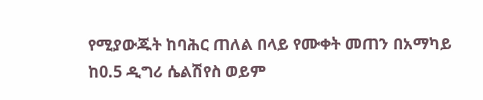የሚያውጁት ከባሕር ጠለል በላይ የሙቀት መጠን በአማካይ ከ0.5 ዲግሪ ሴልሽየስ ወይም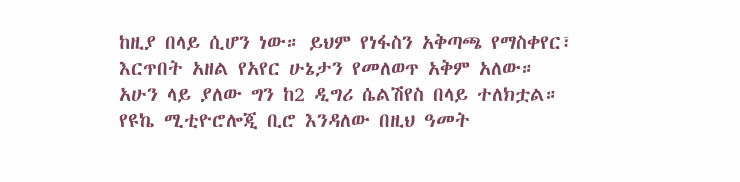ከዚያ በላይ ሲሆን ነው። ይህም የነፋስን አቅጣጫ የማስቀየር፣ እርጥበት አዘል የአየር ሁኔታን የመለወጥ አቅም አለው።
አሁን ላይ ያለው ግን ከ2 ዲግሪ ሴልሽየስ በላይ ተለክቷል።
የዩኬ ሚቲዮሮሎጂ ቢሮ እንዳለው በዚህ ዓመት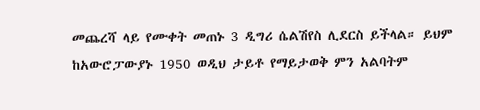መጨረሻ ላይ የሙቀት መጠኑ 3 ዲግሪ ሴልሽየስ ሊደርስ ይችላል። ይህም ከአውሮፓውያኑ 1950 ወዲህ ታይቶ የማይታወቅ ምን አልባትም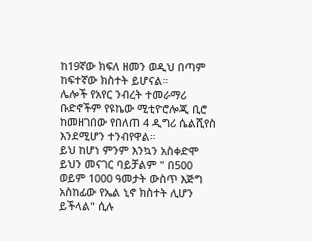ከ19ኛው ክፍለ ዘመን ወዲህ በጣም ከፍተኛው ክስተት ይሆናል።
ሌሎች የአየር ንብረት ተመራማሪ ቡድኖችም የዩኬው ሚቲዮሮሎጂ ቢሮ ከመዘገበው የበለጠ 4 ዲግሪ ሴልሺየስ እንደሚሆን ተንብየዋል።
ይህ ከሆነ ምንም እንኳን አስቀድሞ ይህን መናገር ባይቻልም " በ500 ወይም 1000 ዓመታት ውስጥ እጅግ አስከፊው የኤል ኒኖ ክስተት ሊሆን ይችላል" ሲሉ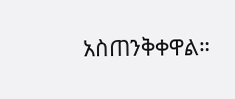አስጠንቅቀዋል።